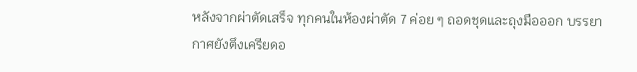หลังจากผ่าตัดเสร็จ ทุกคนในห้องผ่าตัด 7 ค่อย ๆ ถอดชุดและถุงมือออก บรรยากาศยังตึงเครียดอ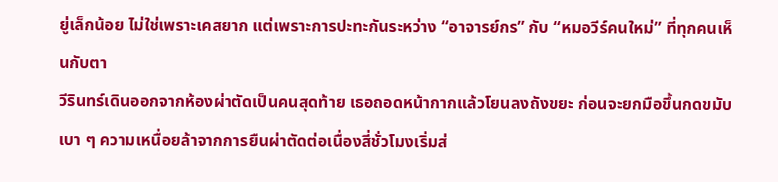ยู่เล็กน้อย ไม่ใช่เพราะเคสยาก แต่เพราะการปะทะกันระหว่าง “อาจารย์กร” กับ “หมอวีร์คนใหม่” ที่ทุกคนเห็นกับตา
วีรินทร์เดินออกจากห้องผ่าตัดเป็นคนสุดท้าย เธอถอดหน้ากากแล้วโยนลงถังขยะ ก่อนจะยกมือขึ้นกดขมับเบา ๆ ความเหนื่อยล้าจากการยืนผ่าตัดต่อเนื่องสี่ชั่วโมงเริ่มส่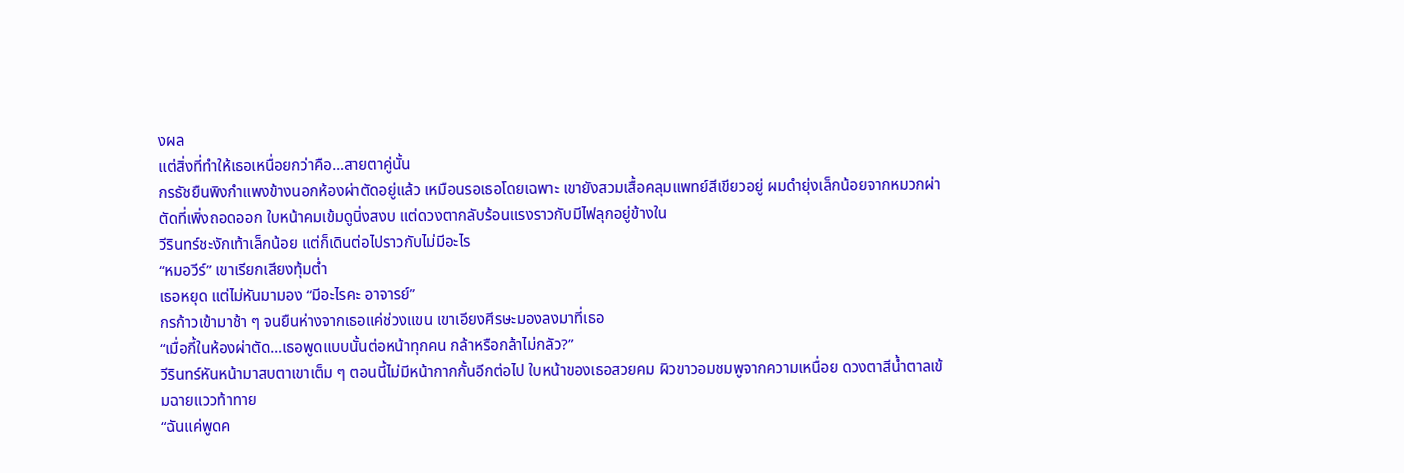งผล
แต่สิ่งที่ทำให้เธอเหนื่อยกว่าคือ…สายตาคู่นั้น
กรธัชยืนพิงกำแพงข้างนอกห้องผ่าตัดอยู่แล้ว เหมือนรอเธอโดยเฉพาะ เขายังสวมเสื้อคลุมแพทย์สีเขียวอยู่ ผมดำยุ่งเล็กน้อยจากหมวกผ่าตัดที่เพิ่งถอดออก ใบหน้าคมเข้มดูนิ่งสงบ แต่ดวงตากลับร้อนแรงราวกับมีไฟลุกอยู่ข้างใน
วีรินทร์ชะงักเท้าเล็กน้อย แต่ก็เดินต่อไปราวกับไม่มีอะไร
“หมอวีร์” เขาเรียกเสียงทุ้มต่ำ
เธอหยุด แต่ไม่หันมามอง “มีอะไรคะ อาจารย์”
กรก้าวเข้ามาช้า ๆ จนยืนห่างจากเธอแค่ช่วงแขน เขาเอียงศีรษะมองลงมาที่เธอ
“เมื่อกี้ในห้องผ่าตัด…เธอพูดแบบนั้นต่อหน้าทุกคน กล้าหรือกล้าไม่กลัว?”
วีรินทร์หันหน้ามาสบตาเขาเต็ม ๆ ตอนนี้ไม่มีหน้ากากกั้นอีกต่อไป ใบหน้าของเธอสวยคม ผิวขาวอมชมพูจากความเหนื่อย ดวงตาสีน้ำตาลเข้มฉายแววท้าทาย
“ฉันแค่พูดค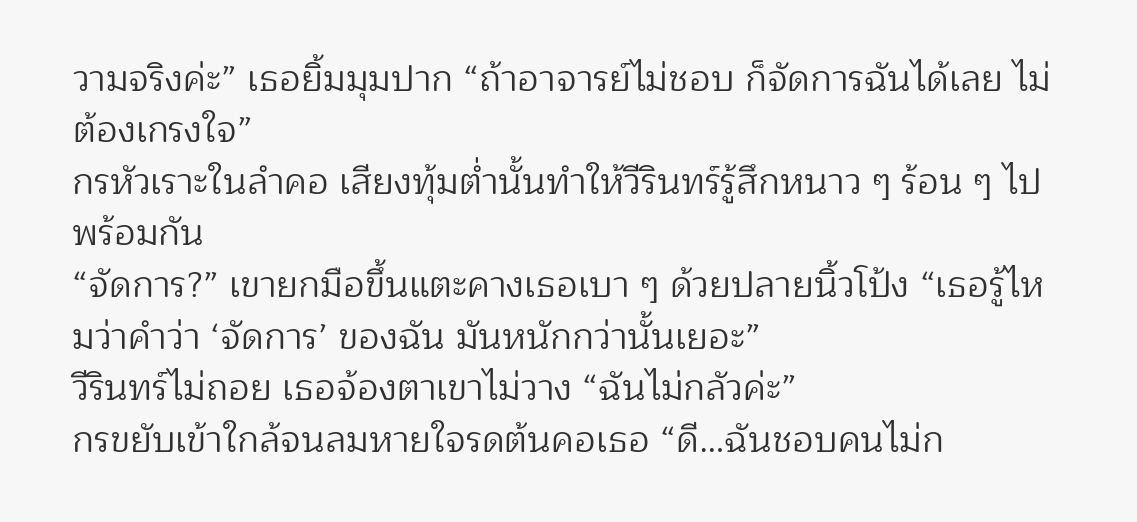วามจริงค่ะ” เธอยิ้มมุมปาก “ถ้าอาจารย์ไม่ชอบ ก็จัดการฉันได้เลย ไม่ต้องเกรงใจ”
กรหัวเราะในลำคอ เสียงทุ้มต่ำนั้นทำให้วีรินทร์รู้สึกหนาว ๆ ร้อน ๆ ไปพร้อมกัน
“จัดการ?” เขายกมือขึ้นแตะคางเธอเบา ๆ ด้วยปลายนิ้วโป้ง “เธอรู้ไหมว่าคำว่า ‘จัดการ’ ของฉัน มันหนักกว่านั้นเยอะ”
วีรินทร์ไม่ถอย เธอจ้องตาเขาไม่วาง “ฉันไม่กลัวค่ะ”
กรขยับเข้าใกล้จนลมหายใจรดต้นคอเธอ “ดี…ฉันชอบคนไม่ก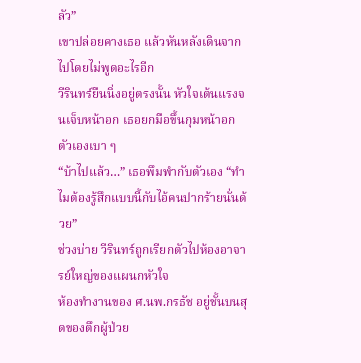ลัว”
เขาปล่อยคางเธอ แล้วหันหลังเดินจากไปโดยไม่พูดอะไรอีก
วีรินทร์ยืนนิ่งอยู่ตรงนั้น หัวใจเต้นแรงจนเจ็บหน้าอก เธอยกมือขึ้นกุมหน้าอกตัวเองเบา ๆ
“บ้าไปแล้ว…” เธอพึมพำกับตัวเอง “ทำไมต้องรู้สึกแบบนี้กับไอ้คนปากร้ายนั่นด้วย”
ช่วงบ่าย วีรินทร์ถูกเรียกตัวไปห้องอาจารย์ใหญ่ของแผนกหัวใจ
ห้องทำงานของ ศ.นพ.กรธัช อยู่ชั้นบนสุดของตึกผู้ป่วย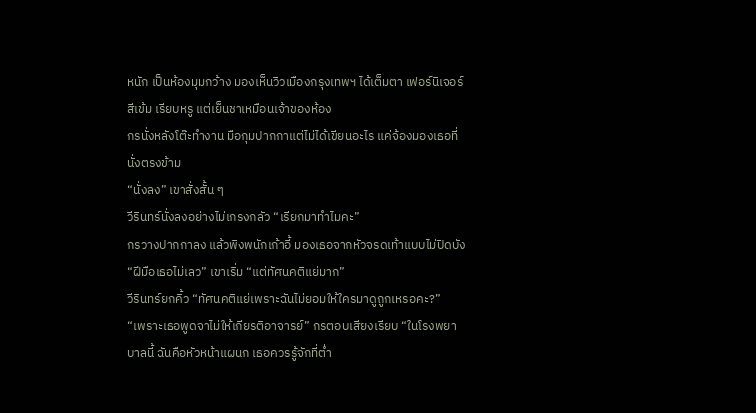หนัก เป็นห้องมุมกว้าง มองเห็นวิวเมืองกรุงเทพฯ ได้เต็มตา เฟอร์นิเจอร์สีเข้ม เรียบหรู แต่เย็นชาเหมือนเจ้าของห้อง
กรนั่งหลังโต๊ะทำงาน มือกุมปากกาแต่ไม่ได้เขียนอะไร แค่จ้องมองเธอที่นั่งตรงข้าม
“นั่งลง” เขาสั่งสั้น ๆ
วีรินทร์นั่งลงอย่างไม่เกรงกลัว “เรียกมาทำไมคะ”
กรวางปากกาลง แล้วพิงพนักเก้าอี้ มองเธอจากหัวจรดเท้าแบบไม่ปิดบัง
“ฝีมือเธอไม่เลว” เขาเริ่ม “แต่ทัศนคติแย่มาก”
วีรินทร์ยกคิ้ว “ทัศนคติแย่เพราะฉันไม่ยอมให้ใครมาดูถูกเหรอคะ?”
“เพราะเธอพูดจาไม่ให้เกียรติอาจารย์” กรตอบเสียงเรียบ “ในโรงพยาบาลนี้ ฉันคือหัวหน้าแผนก เธอควรรู้จักที่ต่ำ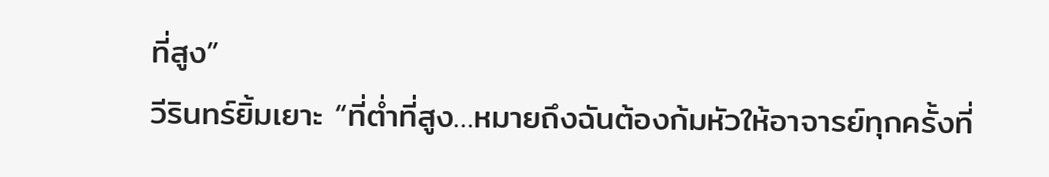ที่สูง”
วีรินทร์ยิ้มเยาะ “ที่ต่ำที่สูง…หมายถึงฉันต้องก้มหัวให้อาจารย์ทุกครั้งที่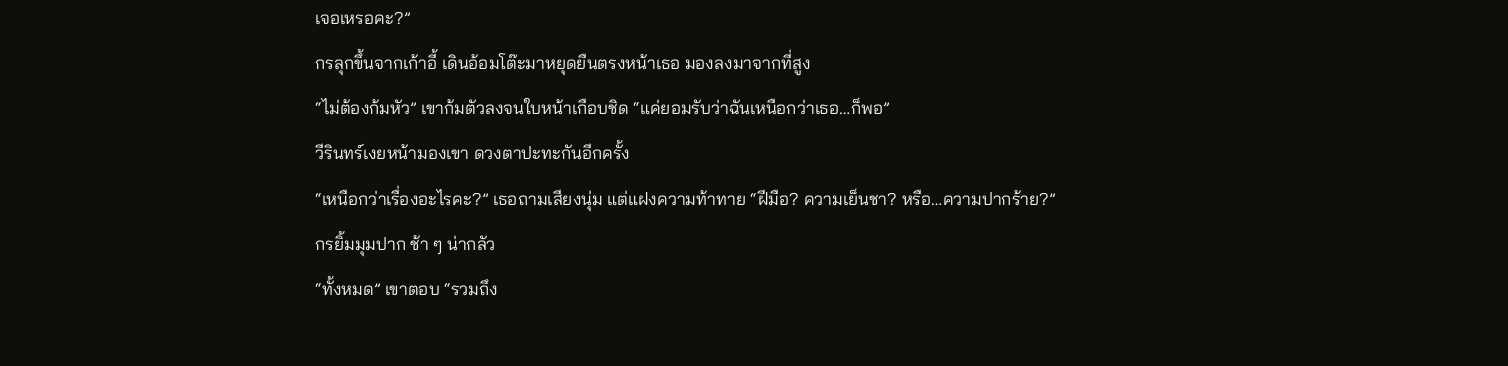เจอเหรอคะ?”
กรลุกขึ้นจากเก้าอี้ เดินอ้อมโต๊ะมาหยุดยืนตรงหน้าเธอ มองลงมาจากที่สูง
“ไม่ต้องก้มหัว” เขาก้มตัวลงจนใบหน้าเกือบชิด “แค่ยอมรับว่าฉันเหนือกว่าเธอ…ก็พอ”
วีรินทร์เงยหน้ามองเขา ดวงตาปะทะกันอีกครั้ง
“เหนือกว่าเรื่องอะไรคะ?” เธอถามเสียงนุ่ม แต่แฝงความท้าทาย “ฝีมือ? ความเย็นชา? หรือ…ความปากร้าย?”
กรยิ้มมุมปาก ช้า ๆ น่ากลัว
“ทั้งหมด” เขาตอบ “รวมถึง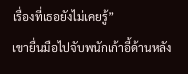เรื่องที่เธอยังไม่เคยรู้”
เขายื่นมือไปจับพนักเก้าอี้ด้านหลัง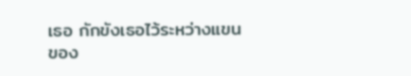เธอ กักขังเธอไว้ระหว่างแขนของ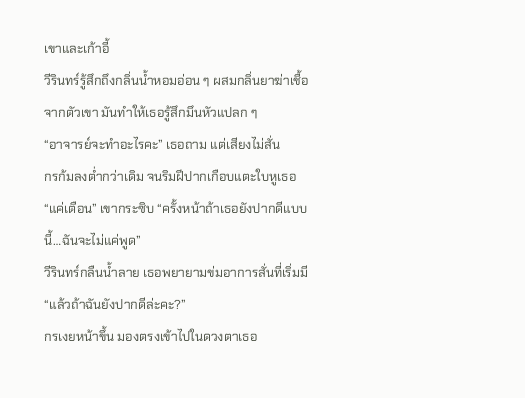เขาและเก้าอี้
วีรินทร์รู้สึกถึงกลิ่นน้ำหอมอ่อน ๆ ผสมกลิ่นยาฆ่าเชื้อจากตัวเขา มันทำให้เธอรู้สึกมึนหัวแปลก ๆ
“อาจารย์จะทำอะไรคะ” เธอถาม แต่เสียงไม่สั่น
กรก้มลงต่ำกว่าเดิม จนริมฝีปากเกือบแตะใบหูเธอ
“แค่เตือน” เขากระซิบ “ครั้งหน้าถ้าเธอยังปากดีแบบนี้…ฉันจะไม่แค่พูด”
วีรินทร์กลืนน้ำลาย เธอพยายามข่มอาการสั่นที่เริ่มมี
“แล้วถ้าฉันยังปากดีล่ะคะ?”
กรเงยหน้าขึ้น มองตรงเข้าไปในดวงตาเธอ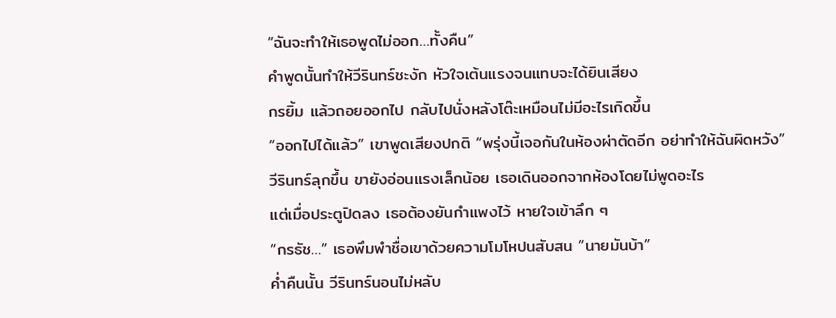“ฉันจะทำให้เธอพูดไม่ออก…ทั้งคืน”
คำพูดนั้นทำให้วีรินทร์ชะงัก หัวใจเต้นแรงจนแทบจะได้ยินเสียง
กรยิ้ม แล้วถอยออกไป กลับไปนั่งหลังโต๊ะเหมือนไม่มีอะไรเกิดขึ้น
“ออกไปได้แล้ว” เขาพูดเสียงปกติ “พรุ่งนี้เจอกันในห้องผ่าตัดอีก อย่าทำให้ฉันผิดหวัง”
วีรินทร์ลุกขึ้น ขายังอ่อนแรงเล็กน้อย เธอเดินออกจากห้องโดยไม่พูดอะไร
แต่เมื่อประตูปิดลง เธอต้องยันกำแพงไว้ หายใจเข้าลึก ๆ
“กรธัช…” เธอพึมพำชื่อเขาด้วยความโมโหปนสับสน “นายมันบ้า”
ค่ำคืนนั้น วีรินทร์นอนไม่หลับ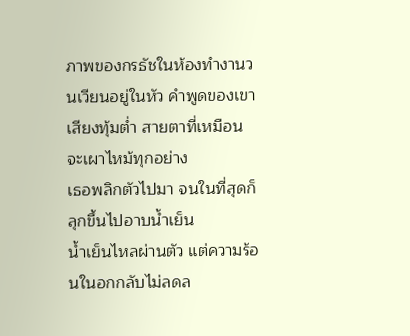ภาพของกรธัชในห้องทำงานวนเวียนอยู่ในหัว คำพูดของเขา เสียงทุ้มต่ำ สายตาที่เหมือนจะเผาไหม้ทุกอย่าง
เธอพลิกตัวไปมา จนในที่สุดก็ลุกขึ้นไปอาบน้ำเย็น
น้ำเย็นไหลผ่านตัว แต่ความร้อนในอกกลับไม่ลดล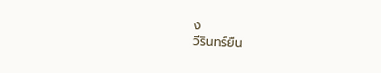ง
วีรินทร์ยืน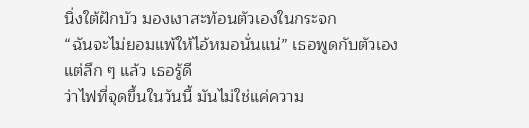นิ่งใต้ฝักบัว มองเงาสะท้อนตัวเองในกระจก
“ฉันจะไม่ยอมแพ้ให้ไอ้หมอนั่นแน่” เธอพูดกับตัวเอง
แต่ลึก ๆ แล้ว เธอรู้ดี
ว่าไฟที่จุดขึ้นในวันนี้ มันไม่ใช่แค่ความ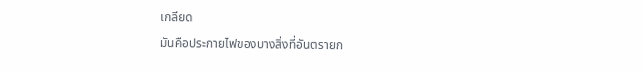เกลียด
มันคือประกายไฟของบางสิ่งที่อันตรายก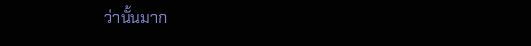ว่านั้นมาก